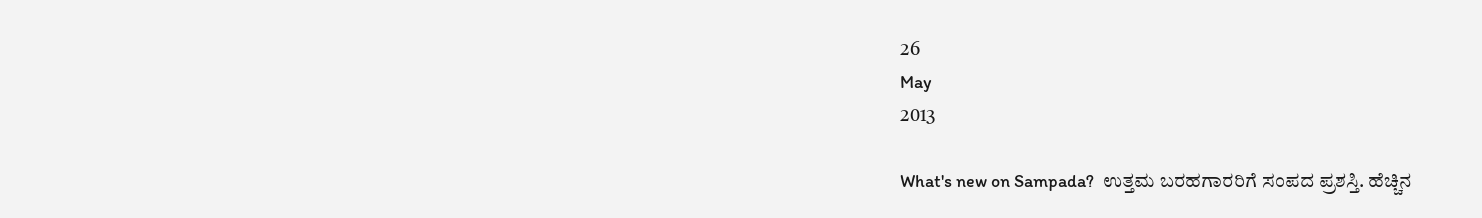26
May
2013

What's new on Sampada?  ಉತ್ತಮ ಬರಹಗಾರರಿಗೆ ಸಂಪದ ಪ್ರಶಸ್ತಿ. ಹೆಚ್ಚಿನ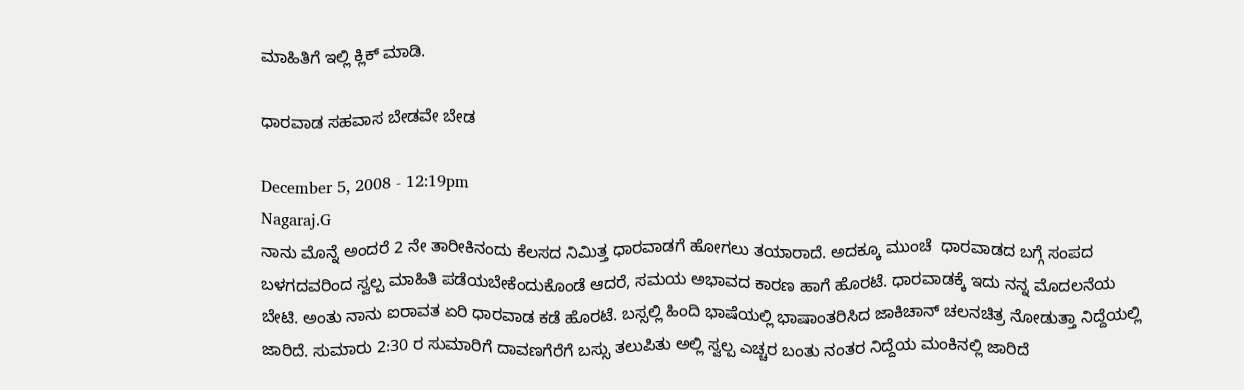ಮಾಹಿತಿಗೆ ಇಲ್ಲಿ ಕ್ಲಿಕ್ ಮಾಡಿ.

ಧಾರವಾಡ ಸಹವಾಸ ಬೇಡವೇ ಬೇಡ

December 5, 2008 - 12:19pm
Nagaraj.G
ನಾನು ಮೊನ್ನೆ ಅಂದರೆ 2 ನೇ ತಾರೀಕಿನಂದು ಕೆಲಸದ ನಿಮಿತ್ತ ಧಾರವಾಡಗೆ ಹೋಗಲು ತಯಾರಾದೆ. ಅದಕ್ಕೂ ಮುಂಚೆ  ಧಾರವಾಡದ ಬಗ್ಗೆ ಸಂಪದ ಬಳಗದವರಿಂದ ಸ್ವಲ್ಪ ಮಾಹಿತಿ ಪಡೆಯಬೇಕೆಂದುಕೊಂಡೆ ಆದರೆ, ಸಮಯ ಅಭಾವದ ಕಾರಣ ಹಾಗೆ ಹೊರಟೆ. ಧಾರವಾಡಕ್ಕೆ ಇದು ನನ್ನ ಮೊದಲನೆಯ  ಬೇಟಿ. ಅಂತು ನಾನು ಐರಾವತ ಏರಿ ಧಾರವಾಡ ಕಡೆ ಹೊರಟೆ. ಬಸ್ಸಲ್ಲಿ ಹಿಂದಿ ಭಾಷೆಯಲ್ಲಿ ಭಾಷಾಂತರಿಸಿದ ಜಾಕಿಚಾನ್ ಚಲನಚಿತ್ರ ನೋಡುತ್ತಾ ನಿದ್ದೆಯಲ್ಲಿ ಜಾರಿದೆ. ಸುಮಾರು 2:30 ರ ಸುಮಾರಿಗೆ ದಾವಣಗೆರೆಗೆ ಬಸ್ಸು ತಲುಪಿತು ಅಲ್ಲಿ ಸ್ವಲ್ಪ ಎಚ್ಚರ ಬಂತು ನಂತರ ನಿದ್ದೆಯ ಮಂಕಿನಲ್ಲಿ ಜಾರಿದೆ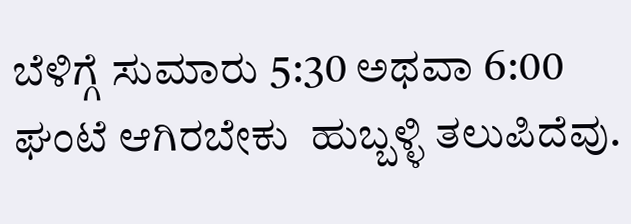ಬೆಳಿಗ್ಗೆ ಸುಮಾರು 5:30 ಅಥವಾ 6:00 ಘಂಟೆ ಆಗಿರಬೇಕು  ಹುಬ್ಬಳ್ಳಿ ತಲುಪಿದೆವು.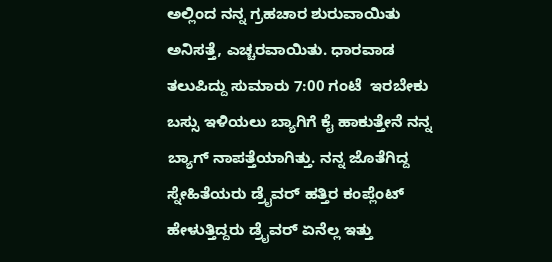ಅಲ್ಲಿಂದ ನನ್ನ ಗ್ರಹಚಾರ ಶುರುವಾಯಿತು ಅನಿಸತ್ತೆ, ಎಚ್ಚರವಾಯಿತು. ಧಾರವಾಡ ತಲುಪಿದ್ದು ಸುಮಾರು 7:00 ಗಂಟೆ  ಇರಬೇಕು ಬಸ್ಸು ಇಳಿಯಲು ಬ್ಯಾಗಿಗೆ ಕೈ ಹಾಕುತ್ತೇನೆ ನನ್ನ ಬ್ಯಾಗ್ ನಾಪತ್ತೆಯಾಗಿತ್ತು. ನನ್ನ ಜೊತೆಗಿದ್ದ ಸ್ನೇಹಿತೆಯರು ಡ್ರೈವರ್ ಹತ್ತಿರ ಕಂಪ್ಲೆಂಟ್ ಹೇಳುತ್ತಿದ್ದರು ಡ್ರೈವರ್ ಏನೆಲ್ಲ ಇತ್ತು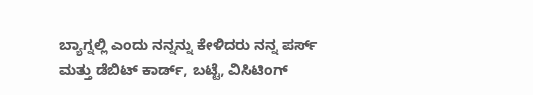ಬ್ಯಾಗ್ನಲ್ಲಿ ಎಂದು ನನ್ನನ್ನು ಕೇಳಿದರು ನನ್ನ ಪರ್ಸ್ ಮತ್ತು ಡೆಬಿಟ್ ಕಾರ್ಡ್, ಬಟ್ಟೆ, ವಿಸಿಟಿಂಗ್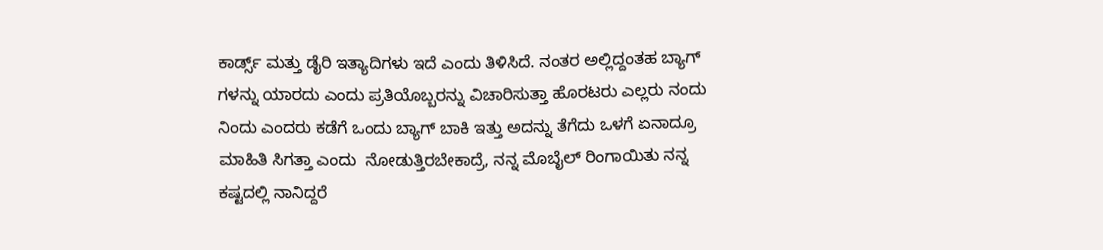ಕಾರ್ಡ್ಸ್ ಮತ್ತು ಡೈರಿ ಇತ್ಯಾದಿಗಳು ಇದೆ ಎಂದು ತಿಳಿಸಿದೆ. ನಂತರ ಅಲ್ಲಿದ್ದಂತಹ ಬ್ಯಾಗ್ ಗಳನ್ನು ಯಾರದು ಎಂದು ಪ್ರತಿಯೊಬ್ಬರನ್ನು ವಿಚಾರಿಸುತ್ತಾ ಹೊರಟರು ಎಲ್ಲರು ನಂದು ನಿಂದು ಎಂದರು ಕಡೆಗೆ ಒಂದು ಬ್ಯಾಗ್ ಬಾಕಿ ಇತ್ತು ಅದನ್ನು ತೆಗೆದು ಒಳಗೆ ಏನಾದ್ರೂ ಮಾಹಿತಿ ಸಿಗತ್ತಾ ಎಂದು  ನೋಡುತ್ತಿರಬೇಕಾದ್ರೆ, ನನ್ನ ಮೊಬೈಲ್ ರಿಂಗಾಯಿತು ನನ್ನ ಕಷ್ಟದಲ್ಲಿ ನಾನಿದ್ದರೆ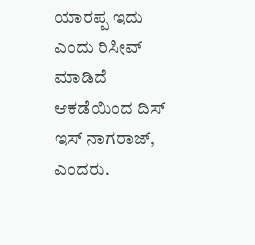ಯಾರಪ್ಪ ಇದು ಎಂದು ರಿಸೀವ್ ಮಾಡಿದೆ ಆಕಡೆಯಿಂದ ದಿಸ್ ಇಸ್ ನಾಗರಾಜ್, ಎಂದರು.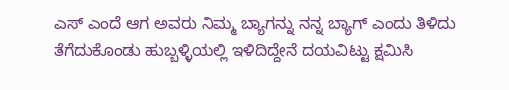ಎಸ್ ಎಂದೆ ಆಗ ಅವರು ನಿಮ್ಮ ಬ್ಯಾಗನ್ನು ನನ್ನ ಬ್ಯಾಗ್ ಎಂದು ತಿಳಿದು ತೆಗೆದುಕೊಂಡು ಹುಬ್ಬಳ್ಳಿಯಲ್ಲಿ ಇಳಿದಿದ್ದೇನೆ ದಯವಿಟ್ಟು ಕ್ಷಮಿಸಿ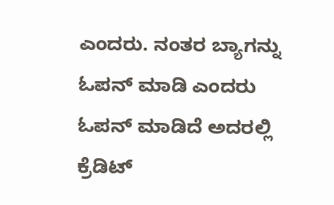ಎಂದರು. ನಂತರ ಬ್ಯಾಗನ್ನು ಓಪನ್ ಮಾಡಿ ಎಂದರು ಓಪನ್ ಮಾಡಿದೆ ಅದರಲ್ಲಿ ಕ್ರೆಡಿಟ್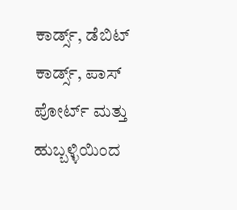ಕಾರ್ಡ್ಸ್, ಡೆಬಿಟ್ ಕಾರ್ಡ್ಸ್, ಪಾಸ್ ಪೋರ್ಟ್ ಮತ್ತು ಹುಬ್ಬಳ್ಳಿಯಿಂದ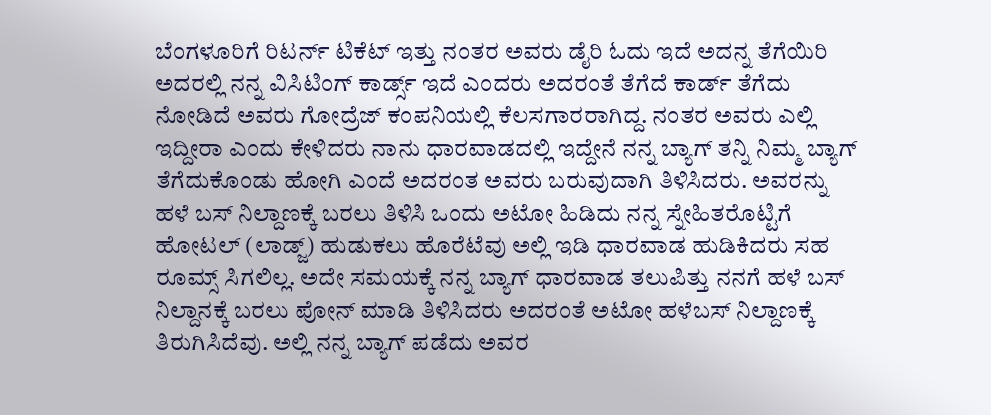ಬೆಂಗಳೂರಿಗೆ ರಿಟರ್ನ್ ಟಿಕೆಟ್ ಇತ್ತು ನಂತರ ಅವರು ಡೈರಿ ಓದು ಇದೆ ಅದನ್ನ ತೆಗೆಯಿರಿ ಅದರಲ್ಲಿ ನನ್ನ ವಿಸಿಟಿಂಗ್ ಕಾರ್ಡ್ಸ್ ಇದೆ ಎಂದರು ಅದರಂತೆ ತೆಗೆದೆ ಕಾರ್ಡ್ ತೆಗೆದು ನೋಡಿದೆ ಅವರು ಗೋದ್ರೆಜ್ ಕಂಪನಿಯಲ್ಲಿ ಕೆಲಸಗಾರರಾಗಿದ್ದ. ನಂತರ ಅವರು ಎಲ್ಲಿ ಇದ್ದೀರಾ ಎಂದು ಕೇಳಿದರು ನಾನು ಧಾರವಾಡದಲ್ಲಿ ಇದ್ದೇನೆ ನನ್ನ ಬ್ಯಾಗ್ ತನ್ನಿ ನಿಮ್ಮ ಬ್ಯಾಗ್ ತೆಗೆದುಕೊಂಡು ಹೋಗಿ ಎಂದೆ ಅದರಂತ ಅವರು ಬರುವುದಾಗಿ ತಿಳಿಸಿದರು. ಅವರನ್ನು ಹಳೆ ಬಸ್ ನಿಲ್ದಾಣಕ್ಕೆ ಬರಲು ತಿಳಿಸಿ ಒಂದು ಅಟೋ ಹಿಡಿದು ನನ್ನ ಸ್ನೇಹಿತರೊಟ್ಟಿಗೆ ಹೋಟಲ್ (ಲಾಡ್ಜ್) ಹುಡುಕಲು ಹೊರೆಟೆವು ಅಲ್ಲಿ ಇಡಿ ಧಾರವಾಡ ಹುಡಿಕಿದರು ಸಹ ರೂಮ್ಸ್ ಸಿಗಲಿಲ್ಲ. ಅದೇ ಸಮಯಕ್ಕೆ ನನ್ನ ಬ್ಯಾಗ್ ಧಾರವಾಡ ತಲುಪಿತ್ತು ನನಗೆ ಹಳೆ ಬಸ್ ನಿಲ್ದಾನಕ್ಕೆ ಬರಲು ಪೋನ್ ಮಾಡಿ ತಿಳಿಸಿದರು ಅದರಂತೆ ಅಟೋ ಹಳೆಬಸ್ ನಿಲ್ದಾಣಕ್ಕೆ ತಿರುಗಿಸಿದೆವು. ಅಲ್ಲಿ ನನ್ನ ಬ್ಯಾಗ್ ಪಡೆದು ಅವರ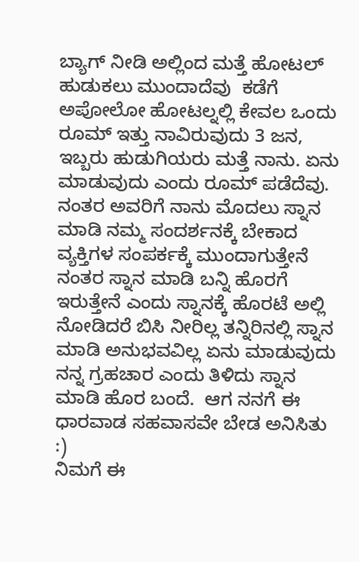ಬ್ಯಾಗ್ ನೀಡಿ ಅಲ್ಲಿಂದ ಮತ್ತೆ ಹೋಟಲ್ ಹುಡುಕಲು ಮುಂದಾದೆವು  ಕಡೆಗೆ ಅಪೋಲೋ ಹೋಟಲ್ನಲ್ಲಿ ಕೇವಲ ಒಂದು ರೂಮ್ ಇತ್ತು ನಾವಿರುವುದು 3 ಜನ,  ಇಬ್ಬರು ಹುಡುಗಿಯರು ಮತ್ತೆ ನಾನು. ಏನು ಮಾಡುವುದು ಎಂದು ರೂಮ್ ಪಡೆದೆವು. ನಂತರ ಅವರಿಗೆ ನಾನು ಮೊದಲು ಸ್ನಾನ ಮಾಡಿ ನಮ್ಮ ಸಂದರ್ಶನಕ್ಕೆ ಬೇಕಾದ ವ್ಯಕ್ತಿಗಳ ಸಂಪರ್ಕಕ್ಕೆ ಮುಂದಾಗುತ್ತೇನೆ ನಂತರ ಸ್ನಾನ ಮಾಡಿ ಬನ್ನಿ ಹೊರಗೆ ಇರುತ್ತೇನೆ ಎಂದು ಸ್ನಾನಕ್ಕೆ ಹೊರಟೆ ಅಲ್ಲಿ ನೋಡಿದರೆ ಬಿಸಿ ನೀರಿಲ್ಲ ತನ್ನಿರಿನಲ್ಲಿ ಸ್ನಾನ ಮಾಡಿ ಅನುಭವವಿಲ್ಲ ಏನು ಮಾಡುವುದು ನನ್ನ ಗ್ರಹಚಾರ ಎಂದು ತಿಳಿದು ಸ್ನಾನ ಮಾಡಿ ಹೊರ ಬಂದೆ.  ಆಗ ನನಗೆ ಈ ಧಾರವಾಡ ಸಹವಾಸವೇ ಬೇಡ ಅನಿಸಿತು :)
ನಿಮಗೆ ಈ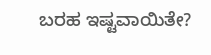ಬರಹ ಇಷ್ಟವಾಯಿತೇ?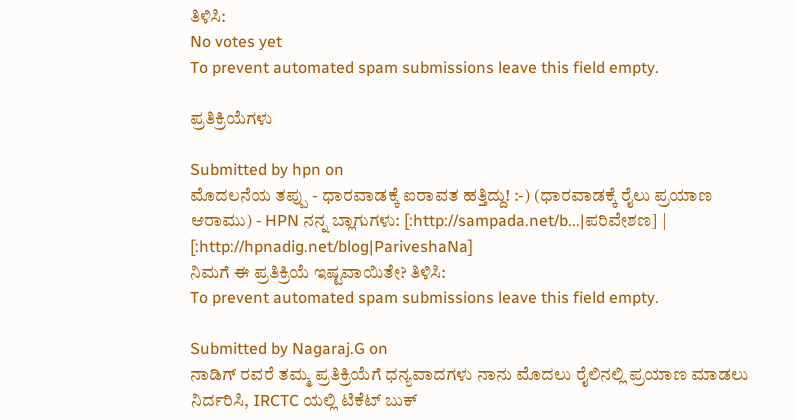ತಿಳಿಸಿ:
No votes yet
To prevent automated spam submissions leave this field empty.

ಪ್ರತಿಕ್ರಿಯೆಗಳು

Submitted by hpn on
ಮೊದಲನೆಯ ತಪ್ಪು - ಧಾರವಾಡಕ್ಕೆ ಐರಾವತ ಹತ್ತಿದ್ದು! :-) (ಧಾರವಾಡಕ್ಕೆ ರೈಲು ಪ್ರಯಾಣ ಆರಾಮು) - HPN ನನ್ನ ಬ್ಲಾಗುಗಳು: [:http://sampada.net/b...|ಪರಿವೇಶಣ] | [:http://hpnadig.net/blog|PariveshaNa]
ನಿಮಗೆ ಈ ಪ್ರತಿಕ್ರಿಯೆ ಇಷ್ಟವಾಯಿತೇ? ತಿಳಿಸಿ:
To prevent automated spam submissions leave this field empty.

Submitted by Nagaraj.G on
ನಾಡಿಗ್ ರವರೆ ತಮ್ಮ ಪ್ರತಿಕ್ರಿಯೆಗೆ ಧನ್ಯವಾದಗಳು ನಾನು ಮೊದಲು ರೈಲಿನಲ್ಲಿ ಪ್ರಯಾಣ ಮಾಡಲು ನಿರ್ದರಿಸಿ, IRCTC ಯಲ್ಲಿ ಟಿಕೆಟ್ ಬುಕ್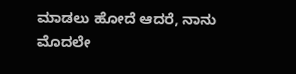ಮಾಡಲು ಹೋದೆ ಆದರೆ, ನಾನು ಮೊದಲೇ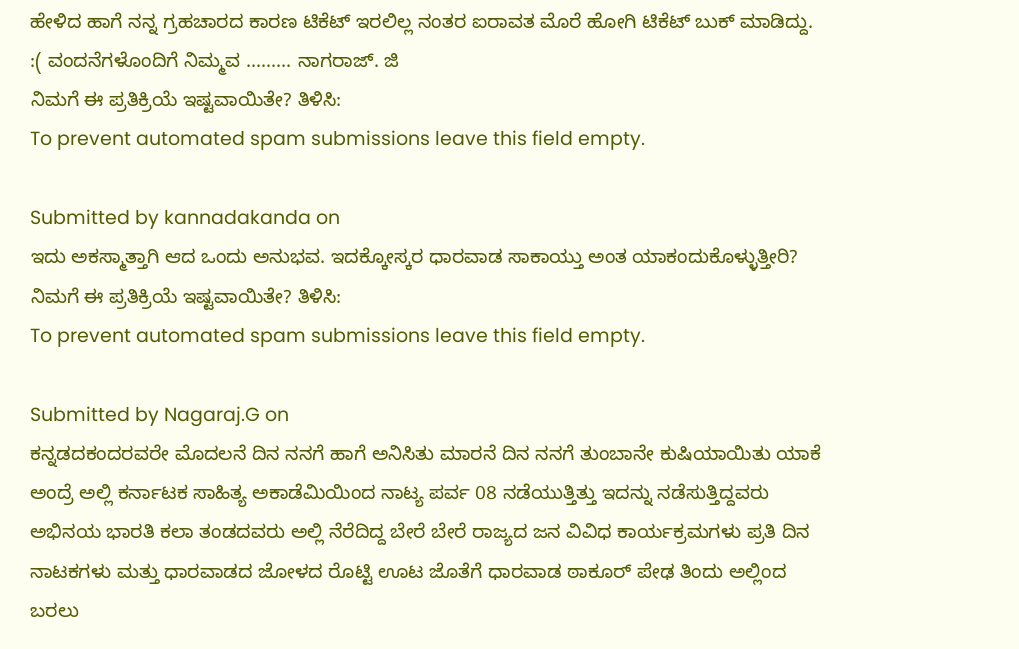ಹೇಳಿದ ಹಾಗೆ ನನ್ನ ಗ್ರಹಚಾರದ ಕಾರಣ ಟಿಕೆಟ್ ಇರಲಿಲ್ಲ ನಂತರ ಐರಾವತ ಮೊರೆ ಹೋಗಿ ಟಿಕೆಟ್ ಬುಕ್ ಮಾಡಿದ್ದು. :( ವಂದನೆಗಳೊಂದಿಗೆ ನಿಮ್ಮವ ......... ನಾಗರಾಜ್. ಜಿ
ನಿಮಗೆ ಈ ಪ್ರತಿಕ್ರಿಯೆ ಇಷ್ಟವಾಯಿತೇ? ತಿಳಿಸಿ:
To prevent automated spam submissions leave this field empty.

Submitted by kannadakanda on
ಇದು ಅಕಸ್ಮಾತ್ತಾಗಿ ಆದ ಒಂದು ಅನುಭವ. ಇದಕ್ಕೋಸ್ಕರ ಧಾರವಾಡ ಸಾಕಾಯ್ತು ಅಂತ ಯಾಕಂದುಕೊಳ್ಳುತ್ತೀರಿ?
ನಿಮಗೆ ಈ ಪ್ರತಿಕ್ರಿಯೆ ಇಷ್ಟವಾಯಿತೇ? ತಿಳಿಸಿ:
To prevent automated spam submissions leave this field empty.

Submitted by Nagaraj.G on
ಕನ್ನಡದಕಂದರವರೇ ಮೊದಲನೆ ದಿನ ನನಗೆ ಹಾಗೆ ಅನಿಸಿತು ಮಾರನೆ ದಿನ ನನಗೆ ತುಂಬಾನೇ ಕುಷಿಯಾಯಿತು ಯಾಕೆ ಅಂದ್ರೆ ಅಲ್ಲಿ ಕರ್ನಾಟಕ ಸಾಹಿತ್ಯ ಅಕಾಡೆಮಿಯಿಂದ ನಾಟ್ಯ ಪರ್ವ 08 ನಡೆಯುತ್ತಿತ್ತು ಇದನ್ನು ನಡೆಸುತ್ತಿದ್ದವರು ಅಭಿನಯ ಭಾರತಿ ಕಲಾ ತಂಡದವರು ಅಲ್ಲಿ ನೆರೆದಿದ್ದ ಬೇರೆ ಬೇರೆ ರಾಜ್ಯದ ಜನ ವಿವಿಧ ಕಾರ್ಯಕ್ರಮಗಳು ಪ್ರತಿ ದಿನ ನಾಟಕಗಳು ಮತ್ತು ಧಾರವಾಡದ ಜೋಳದ ರೊಟ್ಟಿ ಊಟ ಜೊತೆಗೆ ಧಾರವಾಡ ಠಾಕೂರ್ ಪೇಢ ತಿಂದು ಅಲ್ಲಿಂದ ಬರಲು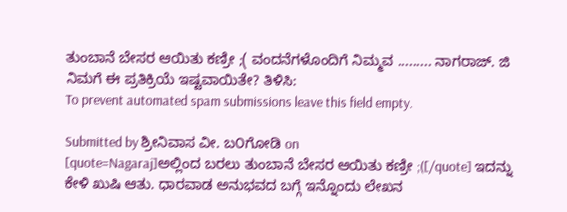ತುಂಬಾನೆ ಬೇಸರ ಆಯಿತು ಕಣ್ರೀ ;( ವಂದನೆಗಳೊಂದಿಗೆ ನಿಮ್ಮವ ......... ನಾಗರಾಜ್. ಜಿ
ನಿಮಗೆ ಈ ಪ್ರತಿಕ್ರಿಯೆ ಇಷ್ಟವಾಯಿತೇ? ತಿಳಿಸಿ:
To prevent automated spam submissions leave this field empty.

Submitted by ಶ್ರೀನಿವಾಸ ವೀ. ಬ೦ಗೋಡಿ on
[quote=Nagaraj]ಅಲ್ಲಿಂದ ಬರಲು ತುಂಬಾನೆ ಬೇಸರ ಆಯಿತು ಕಣ್ರೀ ;([/quote] ಇದನ್ನು ಕೇಳಿ ಖುಷಿ ಆತು. ಧಾರವಾಡ ಅನುಭವದ ಬಗ್ಗೆ ಇನ್ನೊಂದು ಲೇಖನ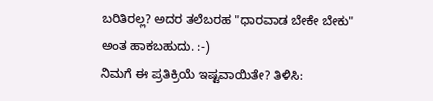ಬರಿತಿರಲ್ಲ? ಅದರ ತಲೆಬರಹ "ಧಾರವಾಡ ಬೇಕೇ ಬೇಕು" ಅಂತ ಹಾಕಬಹುದು. :-)
ನಿಮಗೆ ಈ ಪ್ರತಿಕ್ರಿಯೆ ಇಷ್ಟವಾಯಿತೇ? ತಿಳಿಸಿ: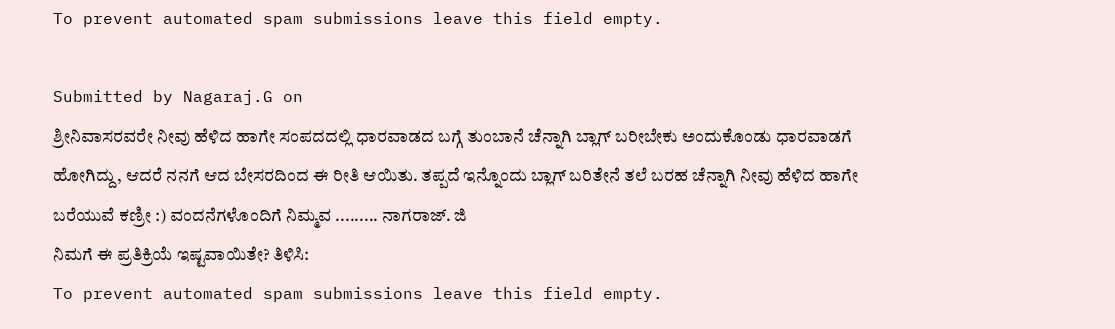To prevent automated spam submissions leave this field empty.

Submitted by Nagaraj.G on
ಶ್ರೀನಿವಾಸರವರೇ ನೀವು ಹೆಳಿದ ಹಾಗೇ ಸಂಪದದಲ್ಲಿ ಧಾರವಾಡದ ಬಗ್ಗೆ ತುಂಬಾನೆ ಚೆನ್ನಾಗಿ ಬ್ಲಾಗ್ ಬರೀಬೇಕು ಅಂದುಕೊಂಡು ಧಾರವಾಡಗೆ ಹೋಗಿದ್ದು, ಆದರೆ ನನಗೆ ಆದ ಬೇಸರದಿಂದ ಈ ರೀತಿ ಆಯಿತು. ತಪ್ಪದೆ ಇನ್ನೊಂದು ಬ್ಲಾಗ್ ಬರಿತೇನೆ ತಲೆ ಬರಹ ಚೆನ್ನಾಗಿ ನೀವು ಹೆಳಿದ ಹಾಗೇ ಬರೆಯುವೆ ಕಣ್ರೀ :) ವಂದನೆಗಳೊಂದಿಗೆ ನಿಮ್ಮವ ......... ನಾಗರಾಜ್. ಜಿ
ನಿಮಗೆ ಈ ಪ್ರತಿಕ್ರಿಯೆ ಇಷ್ಟವಾಯಿತೇ? ತಿಳಿಸಿ:
To prevent automated spam submissions leave this field empty.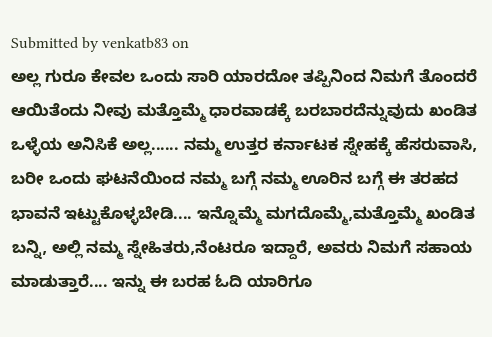Submitted by venkatb83 on
ಅಲ್ಲ ಗುರೂ ಕೇವಲ ಒಂದು ಸಾರಿ ಯಾರದೋ ತಪ್ಪಿನಿಂದ ನಿಮಗೆ ತೊಂದರೆ ಆಯಿತೆಂದು ನೀವು ಮತ್ತೊಮ್ಮೆ ಧಾರವಾಡಕ್ಕೆ ಬರಬಾರದೆನ್ನುವುದು ಖಂಡಿತ ಒಳ್ಳೆಯ ಅನಿಸಿಕೆ ಅಲ್ಲ...... ನಮ್ಮ ಉತ್ತರ ಕರ್ನಾಟಕ ಸ್ನೇಹಕ್ಕೆ ಹೆಸರುವಾಸಿ, ಬರೀ ಒಂದು ಘಟನೆಯಿಂದ ನಮ್ಮ ಬಗ್ಗೆ ನಮ್ಮ ಊರಿನ ಬಗ್ಗೆ ಈ ತರಹದ ಭಾವನೆ ಇಟ್ಟುಕೊಳ್ಳಬೇಡಿ.... ಇನ್ನೊಮ್ಮೆ ಮಗದೊಮ್ಮೆ,ಮತ್ತೊಮ್ಮೆ ಖಂಡಿತ ಬನ್ನಿ, ಅಲ್ಲಿ ನಮ್ಮ ಸ್ನೇಹಿತರು,ನೆಂಟರೂ ಇದ್ದಾರೆ, ಅವರು ನಿಮಗೆ ಸಹಾಯ ಮಾಡುತ್ತಾರೆ.... ಇನ್ನು ಈ ಬರಹ ಓದಿ ಯಾರಿಗೂ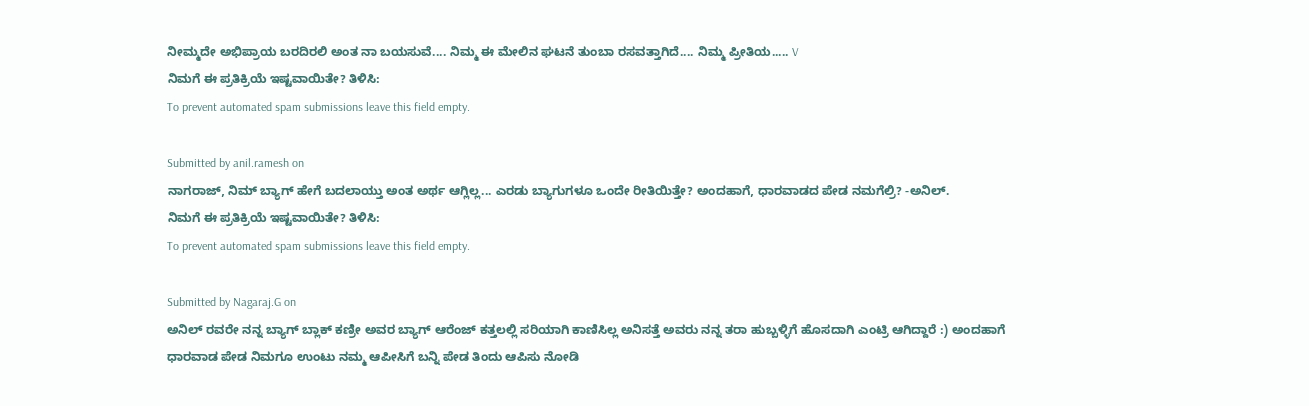ನೀಮ್ಮದೇ ಅಭಿಪ್ರಾಯ ಬರದಿರಲಿ ಅಂತ ನಾ ಬಯಸುವೆ.... ನಿಮ್ಮ ಈ ಮೇಲಿನ ಘಟನೆ ತುಂಬಾ ರಸವತ್ತಾಗಿದೆ.... ನಿಮ್ಮ ಪ್ರೀತಿಯ..... V
ನಿಮಗೆ ಈ ಪ್ರತಿಕ್ರಿಯೆ ಇಷ್ಟವಾಯಿತೇ? ತಿಳಿಸಿ:
To prevent automated spam submissions leave this field empty.

Submitted by anil.ramesh on
ನಾಗರಾಜ್, ನಿಮ್ ಬ್ಯಾಗ್ ಹೇಗೆ ಬದಲಾಯ್ತು ಅಂತ ಅರ್ಥ ಆಗ್ಲಿಲ್ಲ... ಎರಡು ಬ್ಯಾಗುಗಳೂ ಒಂದೇ ರೀತಿಯಿತ್ತೇ? ಅಂದಹಾಗೆ, ಧಾರವಾಡದ ಪೇಡ ನಮಗೆಲ್ರಿ? -ಅನಿಲ್.
ನಿಮಗೆ ಈ ಪ್ರತಿಕ್ರಿಯೆ ಇಷ್ಟವಾಯಿತೇ? ತಿಳಿಸಿ:
To prevent automated spam submissions leave this field empty.

Submitted by Nagaraj.G on
ಅನಿಲ್ ರವರೇ ನನ್ನ ಬ್ಯಾಗ್ ಬ್ಲಾಕ್ ಕಣ್ರೀ ಅವರ ಬ್ಯಾಗ್ ಆರೆಂಜ್ ಕತ್ತಲಲ್ಲಿ ಸರಿಯಾಗಿ ಕಾಣಿಸಿಲ್ಲ ಅನಿಸತ್ತೆ ಅವರು ನನ್ನ ತರಾ ಹುಬ್ಬಳ್ಳಿಗೆ ಹೊಸದಾಗಿ ಎಂಟ್ರಿ ಆಗಿದ್ದಾರೆ :) ಅಂದಹಾಗೆ ಧಾರವಾಡ ಪೇಡ ನಿಮಗೂ ಉಂಟು ನಮ್ಮ ಆಪೀಸಿಗೆ ಬನ್ನಿ ಪೇಡ ತಿಂದು ಆಪಿಸು ನೋಡಿ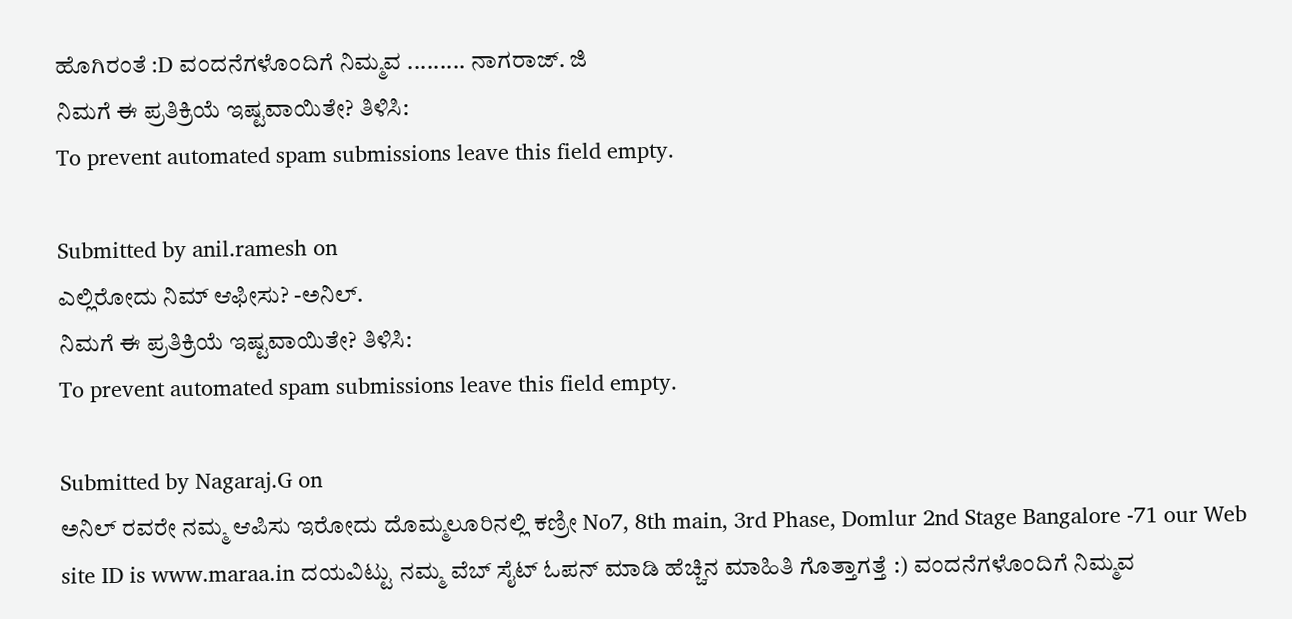ಹೊಗಿರಂತೆ :D ವಂದನೆಗಳೊಂದಿಗೆ ನಿಮ್ಮವ ......... ನಾಗರಾಜ್. ಜಿ
ನಿಮಗೆ ಈ ಪ್ರತಿಕ್ರಿಯೆ ಇಷ್ಟವಾಯಿತೇ? ತಿಳಿಸಿ:
To prevent automated spam submissions leave this field empty.

Submitted by anil.ramesh on
ಎಲ್ಲಿರೋದು ನಿಮ್ ಆಫೀಸು? -ಅನಿಲ್.
ನಿಮಗೆ ಈ ಪ್ರತಿಕ್ರಿಯೆ ಇಷ್ಟವಾಯಿತೇ? ತಿಳಿಸಿ:
To prevent automated spam submissions leave this field empty.

Submitted by Nagaraj.G on
ಅನಿಲ್ ರವರೇ ನಮ್ಮ ಆಪಿಸು ಇರೋದು ದೊಮ್ಮಲೂರಿನಲ್ಲಿ ಕಣ್ರೀ No7, 8th main, 3rd Phase, Domlur 2nd Stage Bangalore -71 our Web site ID is www.maraa.in ದಯವಿಟ್ಟು ನಮ್ಮ ವೆಬ್ ಸೈಟ್ ಓಪನ್ ಮಾಡಿ ಹೆಚ್ಚಿನ ಮಾಹಿತಿ ಗೊತ್ತಾಗತ್ತೆ :) ವಂದನೆಗಳೊಂದಿಗೆ ನಿಮ್ಮವ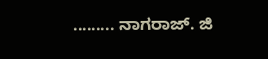......... ನಾಗರಾಜ್. ಜಿ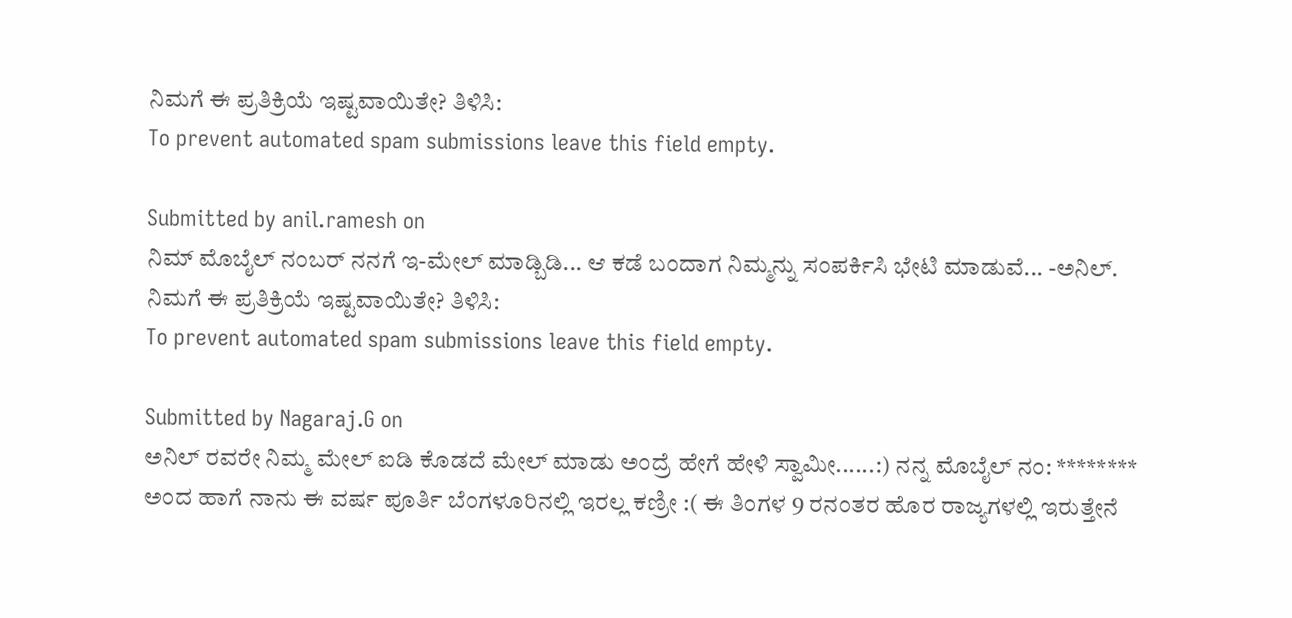ನಿಮಗೆ ಈ ಪ್ರತಿಕ್ರಿಯೆ ಇಷ್ಟವಾಯಿತೇ? ತಿಳಿಸಿ:
To prevent automated spam submissions leave this field empty.

Submitted by anil.ramesh on
ನಿಮ್ ಮೊಬೈಲ್ ನಂಬರ್ ನನಗೆ ಇ-ಮೇಲ್ ಮಾಡ್ಬಿಡಿ... ಆ ಕಡೆ ಬಂದಾಗ ನಿಮ್ಮನ್ನು ಸಂಪರ್ಕಿಸಿ ಭೇಟಿ ಮಾಡುವೆ... -ಅನಿಲ್.
ನಿಮಗೆ ಈ ಪ್ರತಿಕ್ರಿಯೆ ಇಷ್ಟವಾಯಿತೇ? ತಿಳಿಸಿ:
To prevent automated spam submissions leave this field empty.

Submitted by Nagaraj.G on
ಅನಿಲ್ ರವರೇ ನಿಮ್ಮ ಮೇಲ್ ಐಡಿ ಕೊಡದೆ ಮೇಲ್ ಮಾಡು ಅಂದ್ರೆ ಹೇಗೆ ಹೇಳಿ ಸ್ವಾಮೀ......:) ನನ್ನ ಮೊಬೈಲ್ ನಂ: ******** ಅಂದ ಹಾಗೆ ನಾನು ಈ ವರ್ಷ ಪೂರ್ತಿ ಬೆಂಗಳೂರಿನಲ್ಲಿ ಇರಲ್ಲ ಕಣ್ರೀ :( ಈ ತಿಂಗಳ 9 ರನಂತರ ಹೊರ ರಾಜ್ಯಗಳಲ್ಲಿ ಇರುತ್ತೇನೆ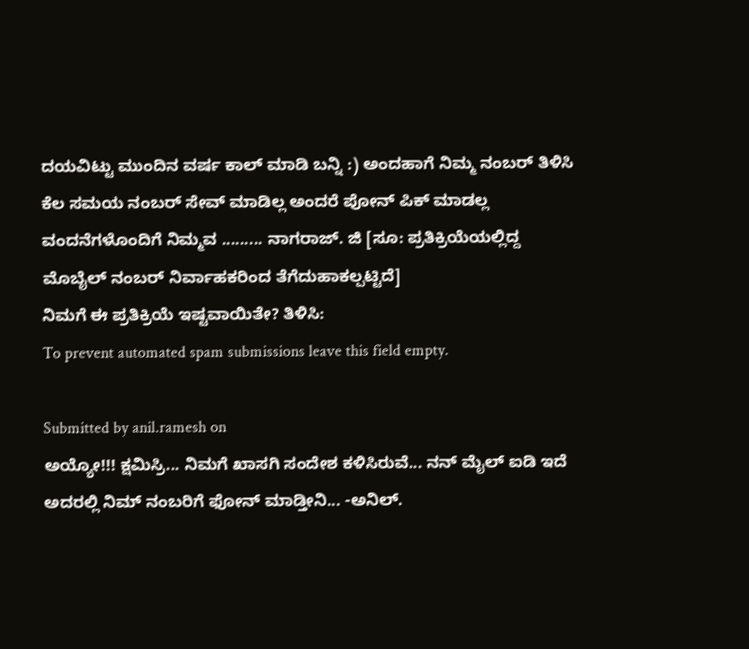ದಯವಿಟ್ಟು ಮುಂದಿನ ವರ್ಷ ಕಾಲ್ ಮಾಡಿ ಬನ್ನಿ :) ಅಂದಹಾಗೆ ನಿಮ್ಮ ನಂಬರ್ ತಿಳಿಸಿ ಕೆಲ ಸಮಯ ನಂಬರ್ ಸೇವ್ ಮಾಡಿಲ್ಲ ಅಂದರೆ ಪೋನ್ ಪಿಕ್ ಮಾಡಲ್ಲ ವಂದನೆಗಳೊಂದಿಗೆ ನಿಮ್ಮವ ......... ನಾಗರಾಜ್. ಜಿ [ಸೂ: ಪ್ರತಿಕ್ರಿಯೆಯಲ್ಲಿದ್ದ ಮೊಬೈಲ್ ನಂಬರ್ ನಿರ್ವಾಹಕರಿಂದ ತೆಗೆದುಹಾಕಲ್ಪಟ್ಟಿದೆ]
ನಿಮಗೆ ಈ ಪ್ರತಿಕ್ರಿಯೆ ಇಷ್ಟವಾಯಿತೇ? ತಿಳಿಸಿ:
To prevent automated spam submissions leave this field empty.

Submitted by anil.ramesh on
ಅಯ್ಯೋ!!! ಕ್ಷಮಿಸ್ರಿ... ನಿಮಗೆ ಖಾಸಗಿ ಸಂದೇಶ ಕಳಿಸಿರುವೆ... ನನ್ ಮೈಲ್ ಐಡಿ ಇದೆ ಅದರಲ್ಲಿ ನಿಮ್ ನಂಬರಿಗೆ ಫೋನ್ ಮಾಡ್ತೀನಿ... -ಅನಿಲ್.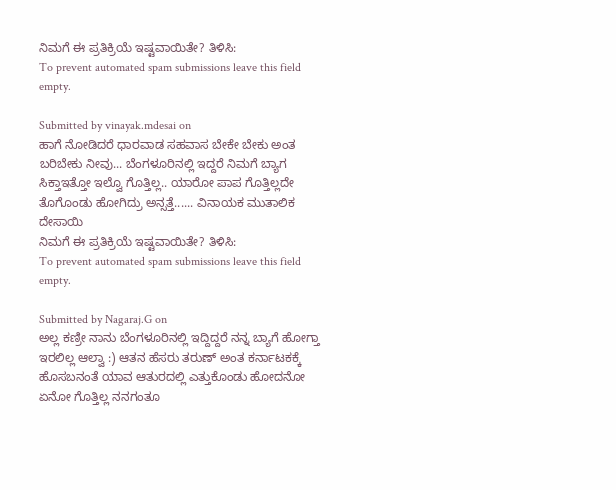ನಿಮಗೆ ಈ ಪ್ರತಿಕ್ರಿಯೆ ಇಷ್ಟವಾಯಿತೇ? ತಿಳಿಸಿ:
To prevent automated spam submissions leave this field empty.

Submitted by vinayak.mdesai on
ಹಾಗೆ ನೋಡಿದರೆ ಧಾರವಾಡ ಸಹವಾಸ ಬೇಕೇ ಬೇಕು ಅಂತ ಬರಿಬೇಕು ನೀವು... ಬೆಂಗಳೂರಿನಲ್ಲಿ ಇದ್ದರೆ ನಿಮಗೆ ಬ್ಯಾಗ ಸಿಕ್ತಾಇತ್ತೋ ಇಲ್ವೊ ಗೊತ್ತಿಲ್ಲ.. ಯಾರೋ ಪಾಪ ಗೊತ್ತಿಲ್ಲದೇ ತೊಗೊಂಡು ಹೋಗಿದ್ರು ಅನ್ಸತ್ತೆ...... ವಿನಾಯಕ ಮುತಾಲಿಕ ದೇಸಾಯಿ
ನಿಮಗೆ ಈ ಪ್ರತಿಕ್ರಿಯೆ ಇಷ್ಟವಾಯಿತೇ? ತಿಳಿಸಿ:
To prevent automated spam submissions leave this field empty.

Submitted by Nagaraj.G on
ಅಲ್ಲ ಕಣ್ರೀ ನಾನು ಬೆಂಗಳೂರಿನಲ್ಲಿ ಇದ್ದಿದ್ದರೆ ನನ್ನ ಬ್ಯಾಗೆ ಹೋಗ್ತಾ ಇರಲಿಲ್ಲ ಆಲ್ವಾ :) ಆತನ ಹೆಸರು ತರುಣ್ ಅಂತ ಕರ್ನಾಟಕಕ್ಕೆ ಹೊಸಬನಂತೆ ಯಾವ ಆತುರದಲ್ಲಿ ಎತ್ತುಕೊಂಡು ಹೋದನೋ ಏನೋ ಗೊತ್ತಿಲ್ಲ ನನಗಂತೂ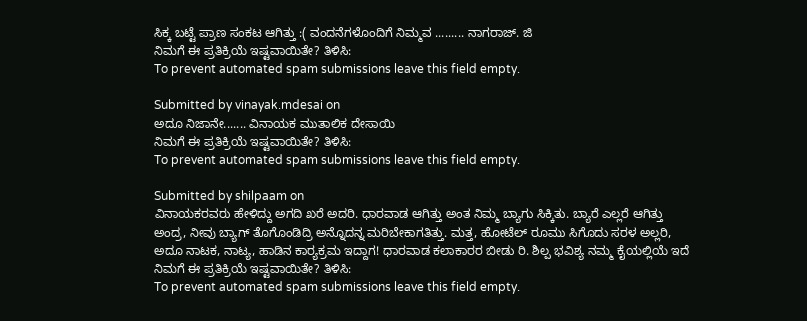ಸಿಕ್ಕ ಬಟ್ಟೆ ಪ್ರಾಣ ಸಂಕಟ ಆಗಿತ್ತು :( ವಂದನೆಗಳೊಂದಿಗೆ ನಿಮ್ಮವ ......... ನಾಗರಾಜ್. ಜಿ
ನಿಮಗೆ ಈ ಪ್ರತಿಕ್ರಿಯೆ ಇಷ್ಟವಾಯಿತೇ? ತಿಳಿಸಿ:
To prevent automated spam submissions leave this field empty.

Submitted by vinayak.mdesai on
ಅದೂ ನಿಜಾನೇ....... ವಿನಾಯಕ ಮುತಾಲಿಕ ದೇಸಾಯಿ
ನಿಮಗೆ ಈ ಪ್ರತಿಕ್ರಿಯೆ ಇಷ್ಟವಾಯಿತೇ? ತಿಳಿಸಿ:
To prevent automated spam submissions leave this field empty.

Submitted by shilpaam on
ವಿನಾಯಕರವರು ಹೇಳಿದ್ದು ಅಗದಿ ಖರೆ ಅದರಿ. ಧಾರವಾಡ ಆಗಿತ್ತು ಅಂತ ನಿಮ್ಮ ಬ್ಯಾಗು ಸಿಕ್ಕಿತು. ಬ್ಯಾರೆ ಎಲ್ಲರೆ ಆಗಿತ್ತು ಅಂದ್ರ, ನೀವು ಬ್ಯಾಗ್ ತೊಗೊಂಡಿದ್ರಿ ಅನ್ನೊದನ್ನ ಮರಿಬೇಕಾಗತಿತ್ತು. ಮತ್ತ, ಹೋಟೆಲ್ ರೂಮು ಸಿಗೊದು ಸರಳ ಅಲ್ಲರಿ, ಅದೂ ನಾಟಕ, ನಾಟ್ಯ, ಹಾಡಿನ ಕಾರ್‍ಯಕ್ರಮ ಇದ್ದಾಗ! ಧಾರವಾಡ ಕಲಾಕಾರರ ಬೀಡು ರಿ. ಶಿಲ್ಪ ಭವಿಶ್ಯ ನಮ್ಮ ಕೈಯಲ್ಲಿಯೆ ಇದೆ
ನಿಮಗೆ ಈ ಪ್ರತಿಕ್ರಿಯೆ ಇಷ್ಟವಾಯಿತೇ? ತಿಳಿಸಿ:
To prevent automated spam submissions leave this field empty.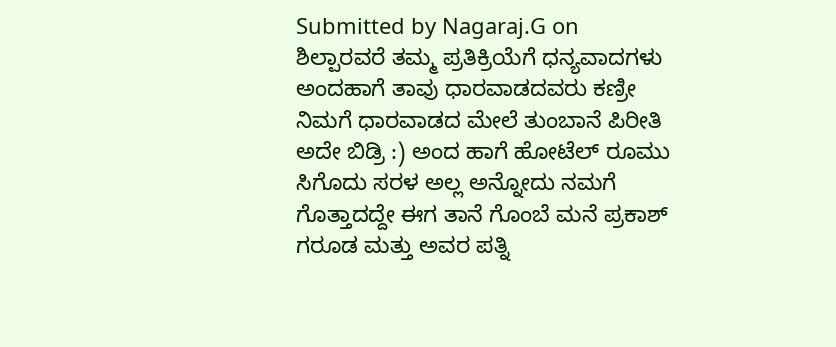Submitted by Nagaraj.G on
ಶಿಲ್ಪಾರವರೆ ತಮ್ಮ ಪ್ರತಿಕ್ರಿಯೆಗೆ ಧನ್ಯವಾದಗಳು ಅಂದಹಾಗೆ ತಾವು ಧಾರವಾಡದವರು ಕಣ್ರೀ ನಿಮಗೆ ಧಾರವಾಡದ ಮೇಲೆ ತುಂಬಾನೆ ಪಿರೀತಿ ಅದೇ ಬಿಡ್ರಿ :) ಅಂದ ಹಾಗೆ ಹೋಟೆಲ್ ರೂಮು ಸಿಗೊದು ಸರಳ ಅಲ್ಲ ಅನ್ನೋದು ನಮಗೆ ಗೊತ್ತಾದದ್ದೇ ಈಗ ತಾನೆ ಗೊಂಬೆ ಮನೆ ಪ್ರಕಾಶ್ ಗರೂಡ ಮತ್ತು ಅವರ ಪತ್ನಿ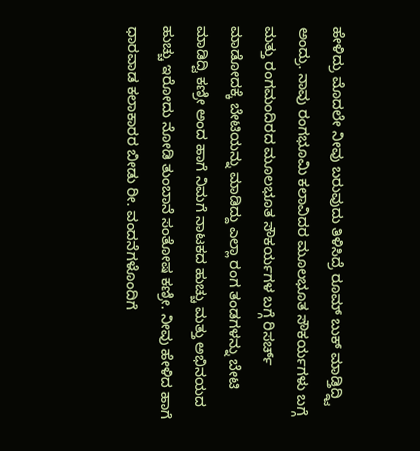ಹೇಳಿದ್ರು ಮೊದಲೇ ನೀವು ಬರುವುದು ತಿಳಿಸಿದ್ರೆ ರೂಮ್ ಬುಕ್ ಮಾಡ್ತಿದ್ದ್ವಿ ಅಂದ್ರು. ನಾವು ರಂಗಭೂಮಿ ಕಲಾವಿದರ ಮೂಲಭೂತ ಸೌಕರ್ಯಗಳು ಬಗ್ಗೆ ಮತ್ತು ರಂಗಮಂದಿರದ ಮೂಲಭೂತ ಸೌಕರ್ಯಗಳ ಬಗ್ಗೆ ರಿಸರ್ಚ್ ಮಾಡೋದಕ್ಕೆ ಬೇಟಿಯನ್ನು ಮಾಡಿದ್ದು ಎಲ್ಲಾ ರಂಗ ತಂಡಗಳನ್ನು ಬೇಟಿ ಮಾಡಿದ್ವಿ ಕಣ್ರೀ ಅಂದ ಹಾಗೆ ನಿಮಗೆ ನಾಟಕದ ಹುಚ್ಚು ಮತ್ತು ಅಭಿನಯದ ಹುಚ್ಚು ಇರೋದು ನೋಡಿ ತುಂಬಾನೆ ಸಂತೋಷ ಕಣ್ರೀ. ನೀವು ಹೇಳಿದ ಹಾಗೆ ಧಾರವಾಡ ಕಲಾಕಾರರ ಬೀಡು ರೀ. ವಂದನೆಗಳೊಂದಿಗೆ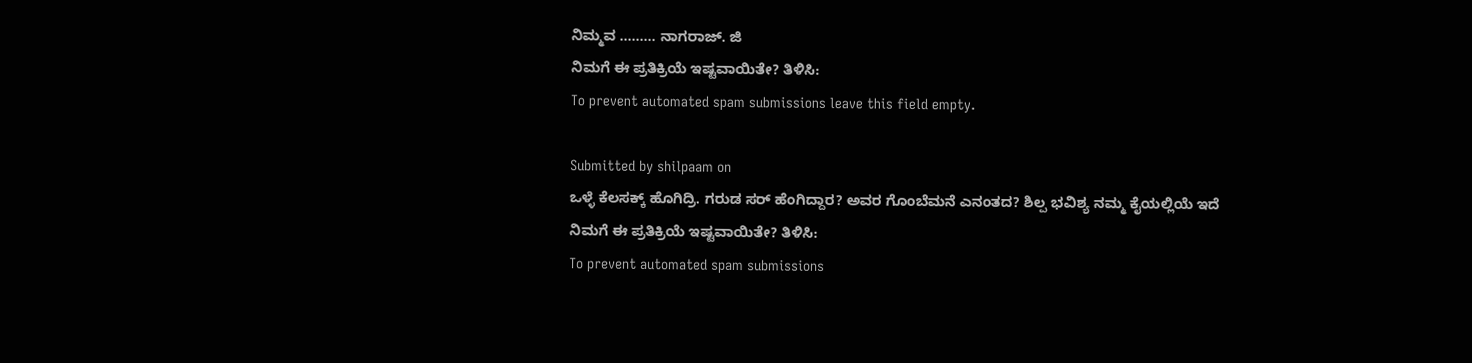ನಿಮ್ಮವ ......... ನಾಗರಾಜ್. ಜಿ
ನಿಮಗೆ ಈ ಪ್ರತಿಕ್ರಿಯೆ ಇಷ್ಟವಾಯಿತೇ? ತಿಳಿಸಿ:
To prevent automated spam submissions leave this field empty.

Submitted by shilpaam on
ಒಳ್ಳೆ ಕೆಲಸಕ್ಕ್ ಹೊಗಿದ್ರಿ. ಗರುಡ ಸರ್ ಹೆಂಗಿದ್ದಾರ? ಅವರ ಗೊಂಬೆಮನೆ ಎನಂತದ? ಶಿಲ್ಪ ಭವಿಶ್ಯ ನಮ್ಮ ಕೈಯಲ್ಲಿಯೆ ಇದೆ
ನಿಮಗೆ ಈ ಪ್ರತಿಕ್ರಿಯೆ ಇಷ್ಟವಾಯಿತೇ? ತಿಳಿಸಿ:
To prevent automated spam submissions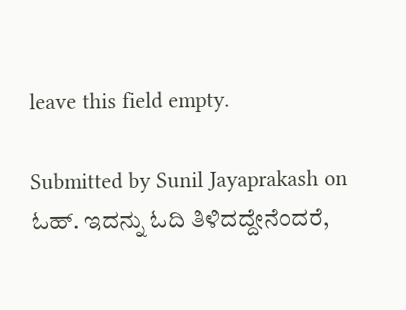leave this field empty.

Submitted by Sunil Jayaprakash on
ಓಹ್. ಇದನ್ನು ಓದಿ ತಿಳಿದದ್ದೇನೆಂದರೆ,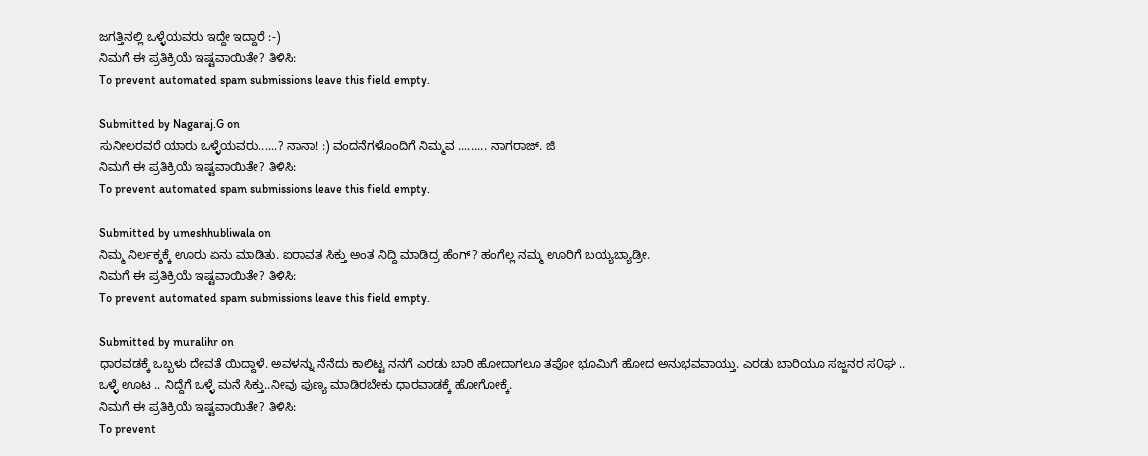ಜಗತ್ತಿನಲ್ಲಿ ಒಳ್ಳೆಯವರು ಇದ್ದೇ ಇದ್ದಾರೆ :-)
ನಿಮಗೆ ಈ ಪ್ರತಿಕ್ರಿಯೆ ಇಷ್ಟವಾಯಿತೇ? ತಿಳಿಸಿ:
To prevent automated spam submissions leave this field empty.

Submitted by Nagaraj.G on
ಸುನೀಲರವರೆ ಯಾರು ಒಳ್ಳೆಯವರು......? ನಾನಾ! :) ವಂದನೆಗಳೊಂದಿಗೆ ನಿಮ್ಮವ ......... ನಾಗರಾಜ್. ಜಿ
ನಿಮಗೆ ಈ ಪ್ರತಿಕ್ರಿಯೆ ಇಷ್ಟವಾಯಿತೇ? ತಿಳಿಸಿ:
To prevent automated spam submissions leave this field empty.

Submitted by umeshhubliwala on
ನಿಮ್ಮ ನಿರ್ಲಕ್ಶಕ್ಕೆ ಊರು ಏನು ಮಾಡಿತು. ಐರಾವತ ಸಿಕ್ತು ಅಂತ ನಿದ್ದಿ ಮಾಡಿದ್ರ ಹೆಂಗ್? ಹಂಗೆಲ್ಲ ನಮ್ಮ ಊರಿಗೆ ಬಯ್ಯಬ್ಯಾಡ್ರೀ.
ನಿಮಗೆ ಈ ಪ್ರತಿಕ್ರಿಯೆ ಇಷ್ಟವಾಯಿತೇ? ತಿಳಿಸಿ:
To prevent automated spam submissions leave this field empty.

Submitted by muralihr on
ಧಾರವಡಕ್ಕೆ ಒಬ್ಬಳು ದೇವತೆ ಯಿದ್ದಾಳೆ. ಅವಳನ್ನು ನೆನೆದು ಕಾಲಿಟ್ಟ ನನಗೆ ಎರಡು ಬಾರಿ ಹೋದಾಗಲೂ ತಪೋ ಭೂಮಿಗೆ ಹೋದ ಅನುಭವವಾಯ್ತು. ಎರಡು ಬಾರಿಯೂ ಸಜ್ಜನರ ಸ೦ಘ .. ಒಳ್ಳೆ ಊಟ .. ನಿದ್ದೆಗೆ ಒಳ್ಳೆ ಮನೆ ಸಿಕ್ತು..ನೀವು ಪುಣ್ಯ ಮಾಡಿರಬೇಕು ಧಾರವಾಡಕ್ಕೆ ಹೋಗೋಕ್ಕೆ.
ನಿಮಗೆ ಈ ಪ್ರತಿಕ್ರಿಯೆ ಇಷ್ಟವಾಯಿತೇ? ತಿಳಿಸಿ:
To prevent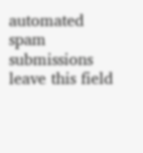automated spam submissions leave this field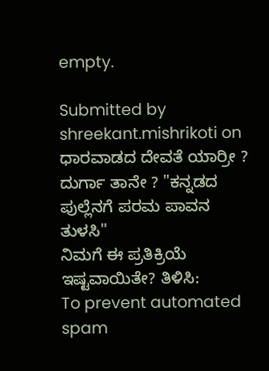empty.

Submitted by shreekant.mishrikoti on
ಧಾರವಾಡದ ದೇವತೆ ಯಾರ್ರೀ ? ದುರ್ಗಾ ತಾನೇ ? "ಕನ್ನಡದ ಪುಲ್ಲೆನಗೆ ಪರಮ ಪಾವನ ತುಳಸಿ"
ನಿಮಗೆ ಈ ಪ್ರತಿಕ್ರಿಯೆ ಇಷ್ಟವಾಯಿತೇ? ತಿಳಿಸಿ:
To prevent automated spam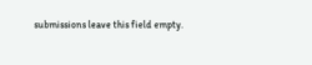submissions leave this field empty.